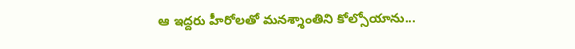ఆ ఇద్దరు హీరోలతో మనశ్శాంతిని కోల్సోయాను...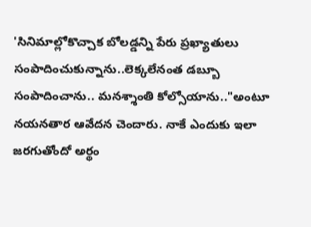'సినిమాల్లోకొచ్చాక బోలడ్డన్ని పేరు ప్రఖ్యాతులు సంపాదించుకున్నాను..లెక్కలేనంత డబ్బూ సంపాదించాను.. మనశ్శాంతి కోల్సోయాను.."అంటూ నయనతార ఆవేదన చెందారు. నాకే ఎందుకు ఇలా జరగుతోందో అర్థం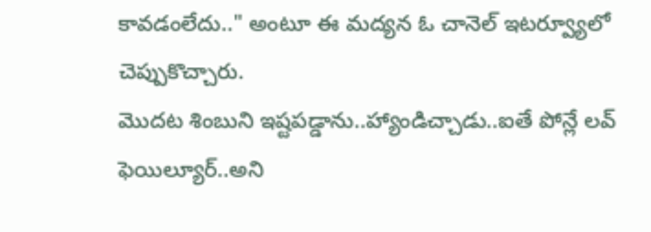కావడంలేదు.." అంటూ ఈ మద్యన ఓ చానెల్ ఇటర్వ్యూలో చెప్పుకొచ్చారు.
మొదట శింబుని ఇష్టపడ్డాను..హ్యాండిచ్చాడు..ఐతే పోన్లే లవ్ ఫెయిల్యూర్..అని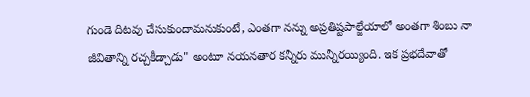గుండె దిటవు చేసుకుందామనుకుంటే, ఎంతగా నన్ను అప్రతిష్టపాల్జేయాలో అంతగా శింబు నా జీవితాన్ని రచ్చకీడ్చాడు" అంటూ నయనతార కన్నీరు మున్నీరయ్యింది. ఇక ప్రభదేవాతో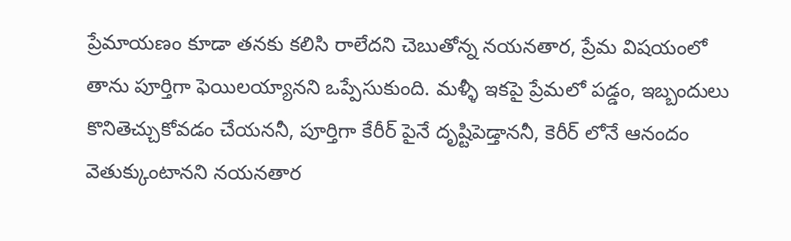ప్రేమాయణం కూడా తనకు కలిసి రాలేదని చెబుతోన్న నయనతార, ప్రేమ విషయంలో తాను పూర్తిగా ఫెయిలయ్యానని ఒప్పేసుకుంది. మళ్ళీ ఇకపై ప్రేమలో పడ్డం, ఇబ్బందులు కొనితెచ్చుకోవడం చేయననీ, పూర్తిగా కేరీర్ పైనే దృష్టిపెడ్తాననీ, కెరీర్ లోనే ఆనందం వెతుక్కుంటానని నయనతార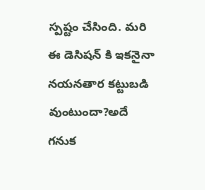స్పష్టం చేసింది. మరి ఈ డెసిషన్ కి ఇకనైనా నయనతార కట్టుబడి వుంటుందా?అదే గనుక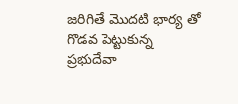జరిగితే మొదటి భార్య తో గొడవ పెట్టుకున్న ప్రభుదేవా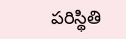పరిస్థితి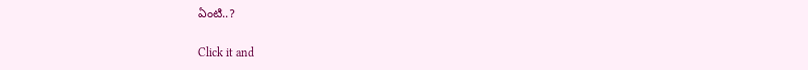ఏంటి..?


Click it and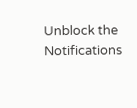Unblock the Notifications